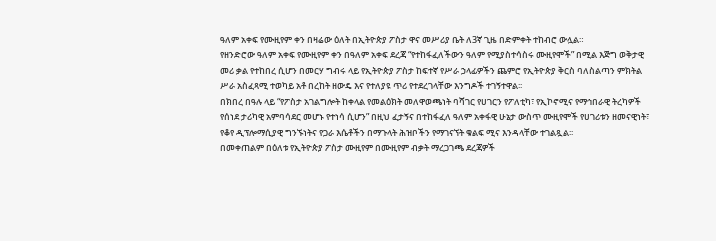ዓለም አቀፍ የሙዚየም ቀን በዛሬው ዕለት በኢትዮጵያ ፖስታ ዋና መሥሪያ ቤት ለ3ኛ ጊዜ በድምቀት ተከብሮ ውሏል።
የዘንድሮው ዓለም አቀፍ የሙዚየም ቀን በዓለም አቀፍ ደረጃ “የተከፋፈለችውን ዓለም የሚያስተሳስሩ ሙዚየሞች” በሚል እጅግ ወቅታዊ መሪ ቃል የተከበረ ሲሆን በመርሃ ግብሩ ላይ የኢትዮጵያ ፖስታ ከፍተኛ የሥራ ኃላፊዎችን ጨምሮ የኢትዮጵያ ቅርስ ባለስልጣን ምክትል ሥራ አስፈጻሚ ተወካይ አቶ በረከት ዘውዴ እና የተለያዩ ጥሪ የተደረገላቸው እንግዶች ተገኝተዋል፡፡
በክበረ በዓሉ ላይ “የፖስታ አገልግሎት ከቀላል የመልዕክት መለዋወጫነት ባሻገር የሀገርን የፖለቲካ፣ የኢኮኖሚና የማኅበራዊ ትረካዎች የሰነደ ታሪካዊ አምባሳደር መሆኑ የተነሳ ሲሆን” በዚህ ፈታኝና በተከፋፈለ ዓለም አቀፋዊ ሁኔታ ውስጥ ሙዚየሞች የሀገሪቱን ዘመናዊነት፣ የቆየ ዲፕሎማሲያዊ ግንኙነትና የጋራ እሴቶችን በማጉላት ሕዝቦችን የማገናኘት ቁልፍ ሚና እንዳላቸው ተገልጿል፡፡
በመቀጠልም በዕለቱ የኢትዮጵያ ፖስታ ሙዚየም በሙዚየም ብቃት ማረጋገጫ ደረጃዎች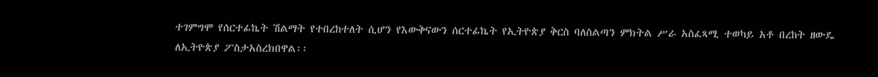ተገምግሞ የሰርተፊኬት ሽልማት የተበረከተለት ሲሆን የእውቅናውን ሰርተፊኬት የኢትዮጵያ ቅርስ ባለስልጣን ምክትል ሥራ አስፈጻሚ ተወካይ አቶ በረከት ዘውዴ ለኢትዮጵያ ፖስታአስረክበዋል፡፡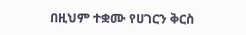በዚህም ተቋሙ የሀገርን ቅርስ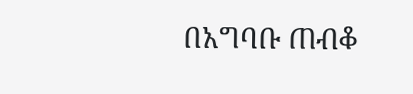በአግባቡ ጠብቆ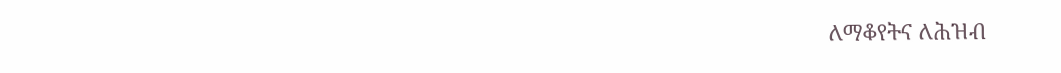ለማቆየትና ለሕዝብ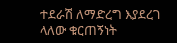ተደራሽ ለማድረግ እያደረገ ላለው ቁርጠኝነት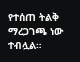የተሰጠ ትልቅ ማረጋገጫ ነው ተብሏል።